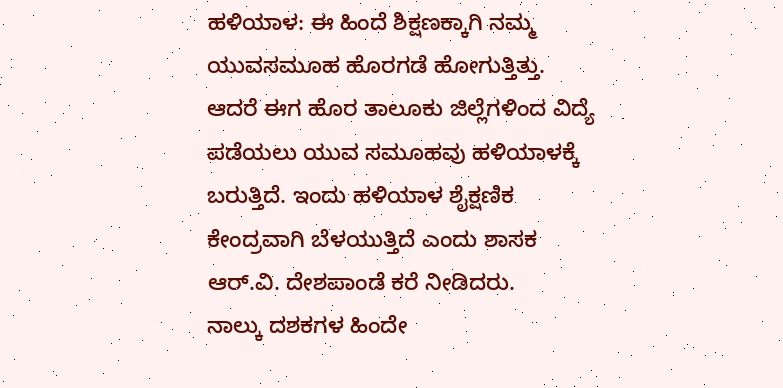ಹಳಿಯಾಳ: ಈ ಹಿಂದೆ ಶಿಕ್ಷಣಕ್ಕಾಗಿ ನಮ್ಮ ಯುವಸಮೂಹ ಹೊರಗಡೆ ಹೋಗುತ್ತಿತ್ತು. ಆದರೆ ಈಗ ಹೊರ ತಾಲೂಕು ಜಿಲ್ಲೆಗಳಿಂದ ವಿದ್ಯೆ ಪಡೆಯಲು ಯುವ ಸಮೂಹವು ಹಳಿಯಾಳಕ್ಕೆ ಬರುತ್ತಿದೆ. ಇಂದು ಹಳಿಯಾಳ ಶೈಕ್ಷಣಿಕ ಕೇಂದ್ರವಾಗಿ ಬೆಳಯುತ್ತಿದೆ ಎಂದು ಶಾಸಕ ಆರ್.ವಿ. ದೇಶಪಾಂಡೆ ಕರೆ ನೀಡಿದರು.
ನಾಲ್ಕು ದಶಕಗಳ ಹಿಂದೇ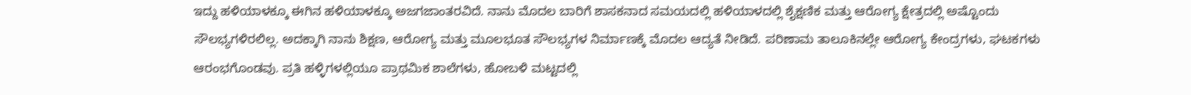ಇದ್ದು ಹಳಿಯಾಳಕ್ಕೂ ಈಗಿನ ಹಳಿಯಾಳಕ್ಕೂ ಅಜಗಜಾಂತರವಿದೆ. ನಾನು ಮೊದಲ ಬಾರಿಗೆ ಶಾಸಕನಾದ ಸಮಯದಲ್ಲಿ ಹಳಿಯಾಳದಲ್ಲಿ ಶೈಕ್ಷಣಿಕ ಮತ್ತು ಆರೋಗ್ಯ ಕ್ಷೇತ್ರದಲ್ಲಿ ಅಷ್ಟೊಂದು ಸೌಲಭ್ಯಗಳಿರಲಿಲ್ಲ. ಅದಕ್ಕಾಗಿ ನಾನು ಶಿಕ್ಷಣ, ಆರೋಗ್ಯ ಮತ್ತು ಮೂಲಭೂತ ಸೌಲಭ್ಯಗಳ ನಿರ್ಮಾಣಕ್ಕೆ ಮೊದಲ ಆದ್ಯತೆ ನೀಡಿದೆ. ಪರಿಣಾಮ ತಾಲೂಕಿನಲ್ಲೇ ಆರೋಗ್ಯ ಕೇಂದ್ರಗಳು, ಘಟಕಗಳು ಆರಂಭಗೊಂಡವು. ಪ್ರತಿ ಹಳ್ಳಿಗಳಲ್ಲಿಯೂ ಪ್ರಾಥಮಿಕ ಶಾಲೆಗಳು, ಹೋಬಳಿ ಮಟ್ಟದಲ್ಲಿ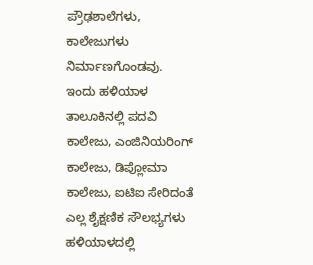ಪ್ರೌಢಶಾಲೆಗಳು, ಕಾಲೇಜುಗಳು ನಿರ್ಮಾಣಗೊಂಡವು. ಇಂದು ಹಳಿಯಾಳ ತಾಲೂಕಿನಲ್ಲಿ ಪದವಿ ಕಾಲೇಜು, ಎಂಜಿನಿಯರಿಂಗ್ ಕಾಲೇಜು, ಡಿಪ್ಲೋಮಾ ಕಾಲೇಜು, ಐಟಿಐ ಸೇರಿದಂತೆ ಎಲ್ಲ ಶೈಕ್ಷಣಿಕ ಸೌಲಭ್ಯಗಳು ಹಳಿಯಾಳದಲ್ಲಿ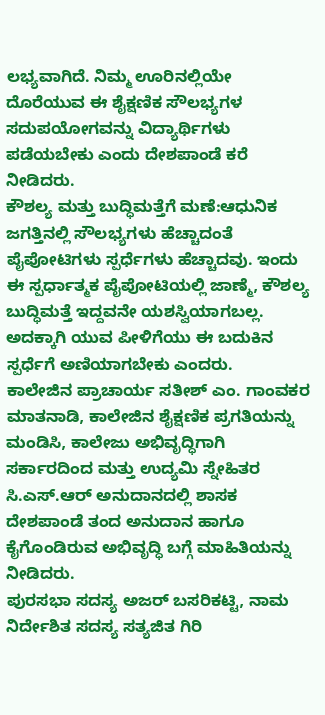ಲಭ್ಯವಾಗಿದೆ. ನಿಮ್ಮ ಊರಿನಲ್ಲಿಯೇ ದೊರೆಯುವ ಈ ಶೈಕ್ಷಣಿಕ ಸೌಲಭ್ಯಗಳ ಸದುಪಯೋಗವನ್ನು ವಿದ್ಯಾರ್ಥಿಗಳು ಪಡೆಯಬೇಕು ಎಂದು ದೇಶಪಾಂಡೆ ಕರೆ ನೀಡಿದರು.
ಕೌಶಲ್ಯ ಮತ್ತು ಬುದ್ಧಿಮತ್ತೆಗೆ ಮಣೆ:ಆಧುನಿಕ ಜಗತ್ತಿನಲ್ಲಿ ಸೌಲಭ್ಯಗಳು ಹೆಚ್ಚಾದಂತೆ ಪೈಪೋಟಿಗಳು ಸ್ಪರ್ಧೆಗಳು ಹೆಚ್ಚಾದವು. ಇಂದು ಈ ಸ್ಪರ್ಧಾತ್ಮಕ ಪೈಪೋಟಿಯಲ್ಲಿ ಜಾಣ್ಮೆ, ಕೌಶಲ್ಯ ಬುದ್ಧಿಮತ್ತೆ ಇದ್ದವನೇ ಯಶಸ್ವಿಯಾಗಬಲ್ಲ. ಅದಕ್ಕಾಗಿ ಯುವ ಪೀಳಿಗೆಯು ಈ ಬದುಕಿನ ಸ್ಪರ್ಧೆಗೆ ಅಣಿಯಾಗಬೇಕು ಎಂದರು.
ಕಾಲೇಜಿನ ಪ್ರಾಚಾರ್ಯ ಸತೀಶ್ ಎಂ. ಗಾಂವಕರ ಮಾತನಾಡಿ, ಕಾಲೇಜಿನ ಶೈಕ್ಷಣಿಕ ಪ್ರಗತಿಯನ್ನು ಮಂಡಿಸಿ, ಕಾಲೇಜು ಅಭಿವೃದ್ಧಿಗಾಗಿ ಸರ್ಕಾರದಿಂದ ಮತ್ತು ಉದ್ಯಮಿ ಸ್ನೇಹಿತರ ಸಿ.ಎಸ್.ಆರ್ ಅನುದಾನದಲ್ಲಿ ಶಾಸಕ ದೇಶಪಾಂಡೆ ತಂದ ಅನುದಾನ ಹಾಗೂ ಕೈಗೊಂಡಿರುವ ಅಭಿವೃದ್ಧಿ ಬಗ್ಗೆ ಮಾಹಿತಿಯನ್ನು ನೀಡಿದರು.
ಪುರಸಭಾ ಸದಸ್ಯ ಅಜರ್ ಬಸರಿಕಟ್ಟಿ, ನಾಮ ನಿರ್ದೇಶಿತ ಸದಸ್ಯ ಸತ್ಯಜಿತ ಗಿರಿ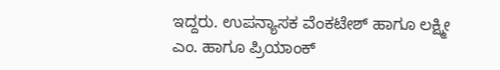ಇದ್ದರು. ಉಪನ್ಯಾಸಕ ವೆಂಕಟೇಶ್ ಹಾಗೂ ಲಕ್ಷ್ಮೀ ಎಂ. ಹಾಗೂ ಪ್ರಿಯಾಂಕ್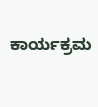ಕಾರ್ಯಕ್ರಮ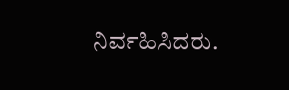ನಿರ್ವಹಿಸಿದರು.